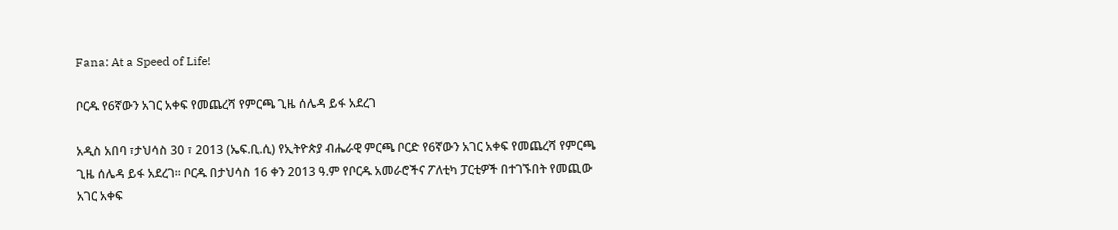Fana: At a Speed of Life!

ቦርዱ የ6ኛውን አገር አቀፍ የመጨረሻ የምርጫ ጊዜ ሰሌዳ ይፋ አደረገ

አዲስ አበባ ፣ታህሳስ 30 ፣ 2013 (ኤፍ.ቢ.ሲ) የኢትዮጵያ ብሔራዊ ምርጫ ቦርድ የ6ኛውን አገር አቀፍ የመጨረሻ የምርጫ ጊዜ ሰሌዳ ይፋ አደረገ፡፡ ቦርዱ በታህሳስ 16 ቀን 2013 ዓ.ም የቦርዱ አመራሮችና ፖለቲካ ፓርቲዎች በተገኙበት የመጪው አገር አቀፍ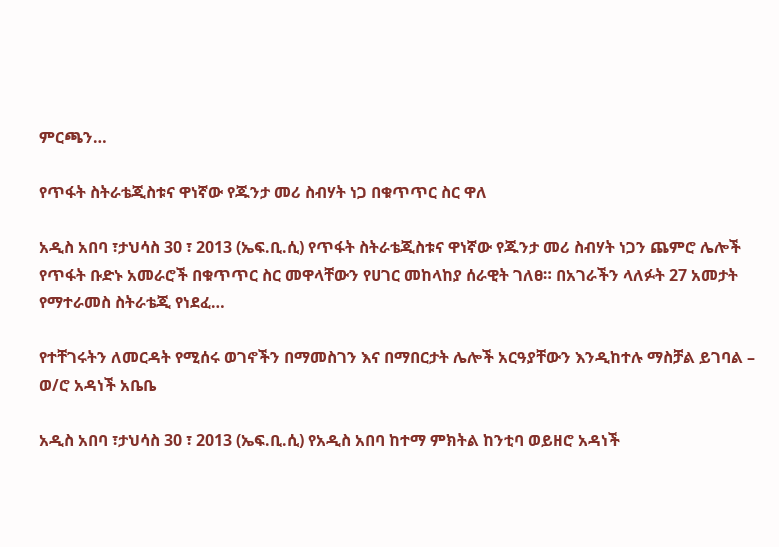ምርጫን…

የጥፋት ስትራቴጂስቱና ዋነኛው የጁንታ መሪ ስብሃት ነጋ በቁጥጥር ስር ዋለ

አዲስ አበባ ፣ታህሳስ 30 ፣ 2013 (ኤፍ.ቢ.ሲ) የጥፋት ስትራቴጂስቱና ዋነኛው የጁንታ መሪ ስብሃት ነጋን ጨምሮ ሌሎች የጥፋት ቡድኑ አመራሮች በቁጥጥር ስር መዋላቸውን የሀገር መከላከያ ሰራዊት ገለፀ። በአገራችን ላለፉት 27 አመታት የማተራመስ ስትራቴጂ የነደፈ…

የተቸገሩትን ለመርዳት የሚሰሩ ወገኖችን በማመስገን እና በማበርታት ሌሎች አርዓያቸውን እንዲከተሉ ማስቻል ይገባል – ወ/ሮ አዳነች አቤቤ

አዲስ አበባ ፣ታህሳስ 30 ፣ 2013 (ኤፍ.ቢ.ሲ) የአዲስ አበባ ከተማ ምክትል ከንቲባ ወይዘሮ አዳነች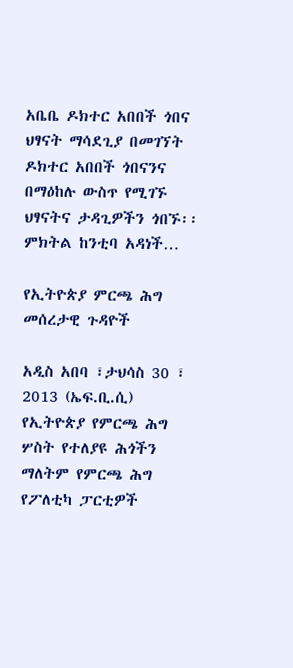አቤቤ ዶክተር አበበች ጎበና ህፃናት ማሳደጊያ በመገኘት ዶክተር አበበች ጎበናንና በማዕከሉ ውስጥ የሚገኙ ህፃናትና ታዳጊዎችን ጎበኙ፡፡ ምክትል ከንቲባ አዳነች…

የኢትዮጵያ ምርጫ ሕግ መሰረታዊ ጉዳዮች

አዲስ አበባ ፣ታህሳስ 30 ፣ 2013 (ኤፍ.ቢ.ሲ) የኢትዮጵያ የምርጫ ሕግ ሦስት የተለያዩ ሕጎችን ማለትም የምርጫ ሕግ የፖለቲካ ፓርቲዎች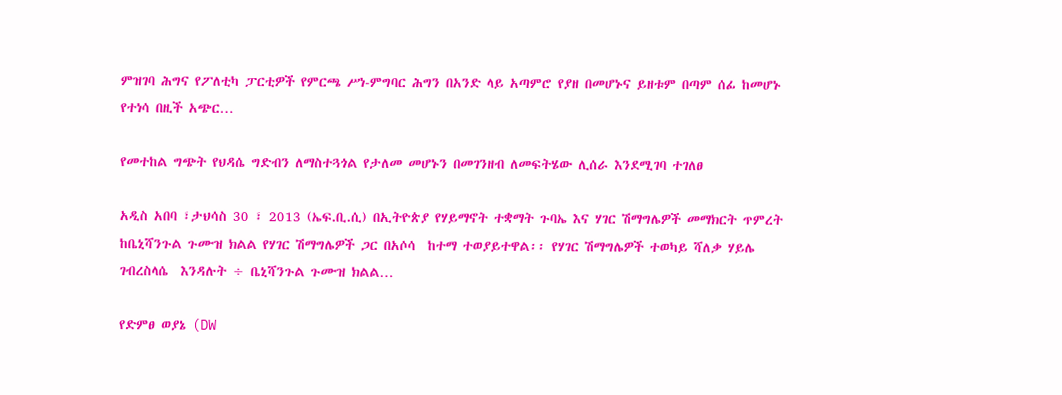ምዝገባ ሕግና የፖለቲካ ፓርቲዎች የምርጫ ሥነ-ምግባር ሕግን በአንድ ላይ አጣምሮ የያዘ በመሆኑና ይዘቱም በጣም ሰፊ ከመሆኑ የተነሳ በዚች አጭር…

የመተከል ግጭት የህዳሴ ግድብን ለማስተጓጎል የታለመ መሆኑን በመገንዘብ ለመፍትሄው ሊሰራ እንደሚገባ ተገለፀ

አዲስ አበባ ፣ታህሳስ 30 ፣ 2013 (ኤፍ.ቢ.ሲ) በኢትዮጵያ የሃይማኖት ተቋማት ጉባኤ እና ሃገር ሽማግሌዎች መማክርት ጥምረት ከቤኒሻንጉል ጉሙዝ ክልል የሃገር ሽማግሌዎች ጋር በአሶሳ  ከተማ ተወያይተዋል፡፡ የሃገር ሽማግሌዎች ተወካይ ሻለቃ ሃይሌ ገብረስላሴ  እንዳሉት ÷ ቤኒሻንጉል ጉሙዝ ክልል…

የድምፀ ወያኔ (DW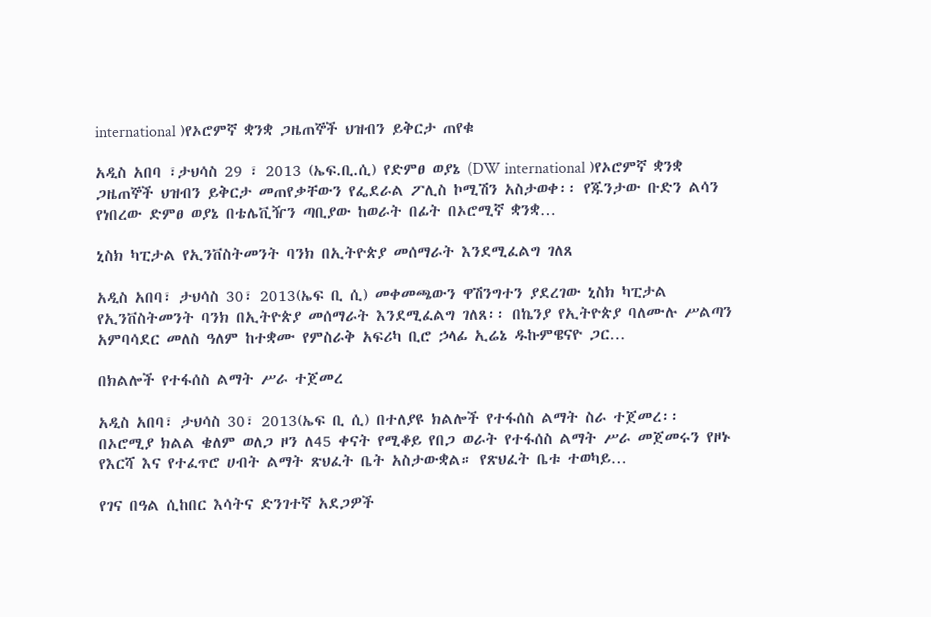international )የኦሮምኛ ቋንቋ ጋዜጠኞች ህዝብን ይቅርታ ጠየቁ

አዲስ አበባ ፣ታህሳስ 29 ፣ 2013 (ኤፍ.ቢ.ሲ) የድምፀ ወያኔ (DW international )የኦሮምኛ ቋንቋ ጋዜጠኞች ህዝብን ይቅርታ መጠየቃቸውን የፌደራል ፖሊስ ኮሚሽን አስታወቀ፡፡ የጁንታው ቡድን ልሳን የነበረው ድምፀ ወያኔ በቴሌቪዥን ጣቢያው ከወራት በፊት በኦሮሚኛ ቋንቋ…

ኒስክ ካፒታል የኢንቨስትመንት ባንክ በኢትዮጵያ መሰማራት እንደሚፈልግ ገለጸ

አዲስ አበባ፣ ታህሳስ 30፣ 2013(ኤፍ ቢ ሲ) መቀመጫውን ዋሽንግተን ያደረገው ኒስክ ካፒታል የኢንቨስትመንት ባንክ በኢትዮጵያ መሰማራት እንደሚፈልግ ገለጸ፡፡ በኬንያ የኢትዮጵያ ባለሙሉ ሥልጣን አምባሳደር መለስ ዓለም ከተቋሙ የምስራቅ አፍሪካ ቢሮ ኃላፊ ኢሬኔ ዱኩምዌናዮ ጋር…

በክልሎች የተፋሰስ ልማት ሥራ ተጀመረ

አዲስ አበባ፣ ታህሳስ 30፣ 2013(ኤፍ ቢ ሲ) በተለያዩ ክልሎች የተፋሰስ ልማት ስራ ተጀመረ፡፡ በኦሮሚያ ክልል ቄለም ወለጋ ዞን ለ45 ቀናት የሚቆይ የበጋ ወራት የተፋሰስ ልማት ሥራ መጀመሩን የዞኑ የእርሻ እና የተፈጥሮ ሀብት ልማት ጽህፈት ቤት አስታውቋል። የጽህፈት ቤቱ ተወካይ…

የገና በዓል ሲከበር እሳትና ድንገተኛ አደጋዎች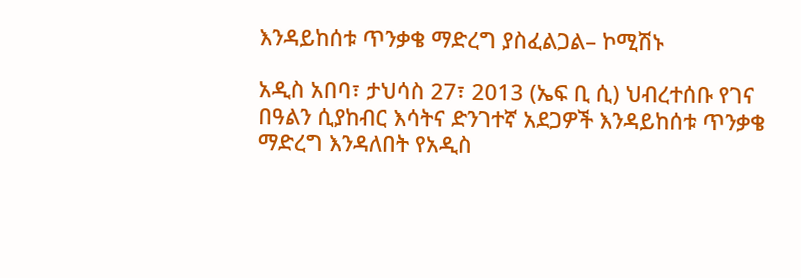እንዳይከሰቱ ጥንቃቄ ማድረግ ያስፈልጋል– ኮሚሽኑ

አዲስ አበባ፣ ታህሳስ 27፣ 2013 (ኤፍ ቢ ሲ) ህብረተሰቡ የገና በዓልን ሲያከብር እሳትና ድንገተኛ አደጋዎች እንዳይከሰቱ ጥንቃቄ ማድረግ እንዳለበት የአዲስ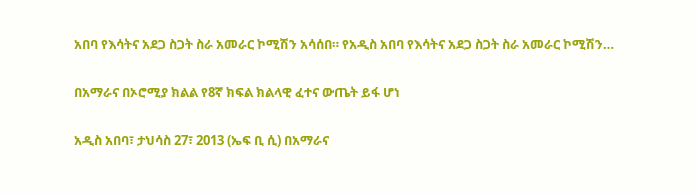አበባ የእሳትና አደጋ ስጋት ስራ አመራር ኮሚሽን አሳሰበ። የአዲስ አበባ የእሳትና አደጋ ስጋት ስራ አመራር ኮሚሽን…

በአማራና በኦሮሚያ ክልል የ8ኛ ክፍል ክልላዊ ፈተና ውጤት ይፋ ሆነ

አዲስ አበባ፣ ታህሳስ 27፣ 2013 (ኤፍ ቢ ሲ) በአማራና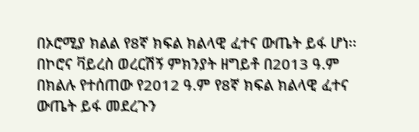በኦሮሚያ ክልል የ8ኛ ክፍል ክልላዊ ፈተና ውጤት ይፋ ሆነ፡፡ በኮሮና ቫይረስ ወረርሽኝ ምክንያት ዘግይቶ በ2013 ዓ.ም በክልሉ የተሰጠው የ2012 ዓ.ም የ8ኛ ክፍል ክልላዊ ፈተና ውጤት ይፋ መደረጉን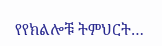የየክልሎቹ ትምህርት…